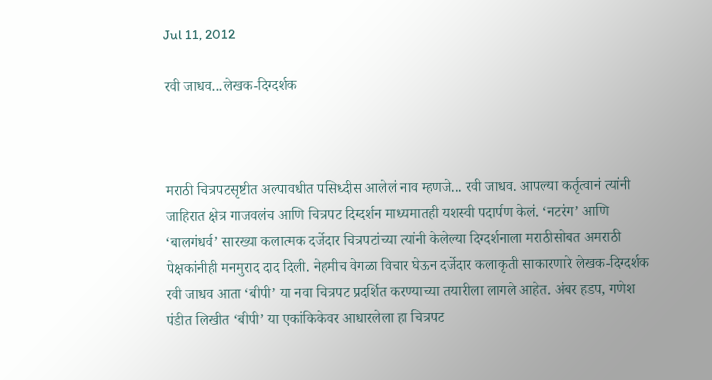Jul 11, 2012

रवी जाधव...लेखक-दिग्दर्शक



मराठी चित्रपटसृष्टीत अल्पावधीत पसिध्दीस आलेलं नाव म्हणजे... रवी जाधव. आपल्या कर्तृत्वानं त्यांनी जाहिरात क्षेत्र गाजवलंच आणि चित्रपट दिग्दर्शन माध्यमातही यशस्वी पदार्पण केलं. ‘नटरंग’ आणि ‘बालगंधर्व’ सारख्या कलात्मक दर्जेदार चित्रपटांच्या त्यांनी केलेल्या दिग्दर्शनाला मराठीसोबत अमराठी पेक्षकांनीही मनमुराद दाद दिली. नेहमीच वेगळा विचार घेऊन दर्जेदार कलाकृती साकारणारे लेखक-दिग्दर्शक रवी जाधव आता ‘बीपी’ या नवा चित्रपट प्रदर्शित करण्याच्या तयारीला लागले आहेत. अंबर हडप, गणेश पंडीत लिखीत ‘बीपी’ या एकांकिकेवर आधारलेला हा चित्रपट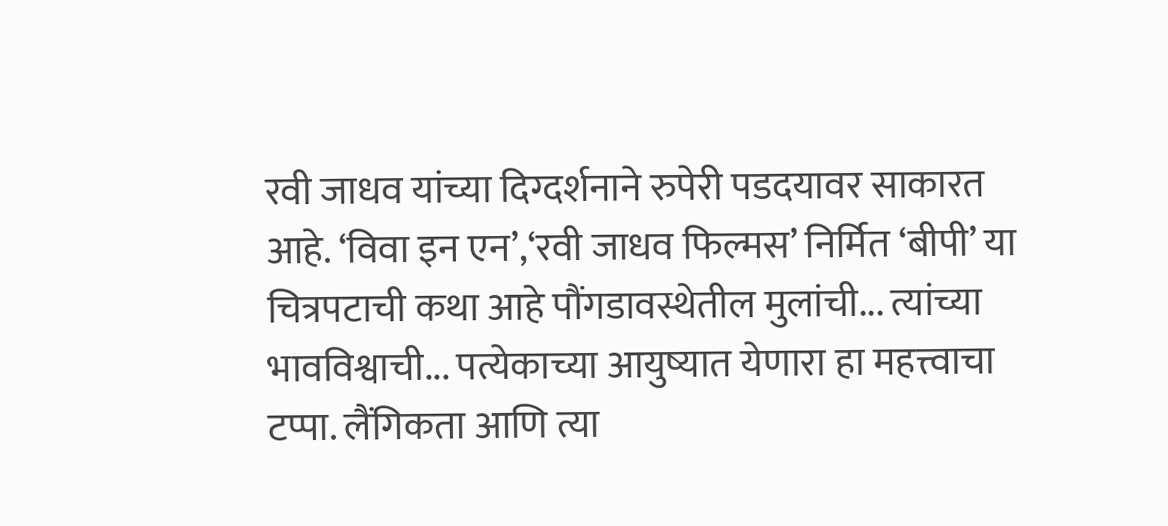रवी जाधव यांच्या दिग्दर्शनाने रुपेरी पडदयावर साकारत आहे. ‘विवा इन एन’,‘रवी जाधव फिल्मस’ निर्मित ‘बीपी’ या चित्रपटाची कथा आहे पौंगडावस्थेतील मुलांची... त्यांच्या भावविश्वाची... पत्येकाच्या आयुष्यात येणारा हा महत्त्वाचा टप्पा. लैंगिकता आणि त्या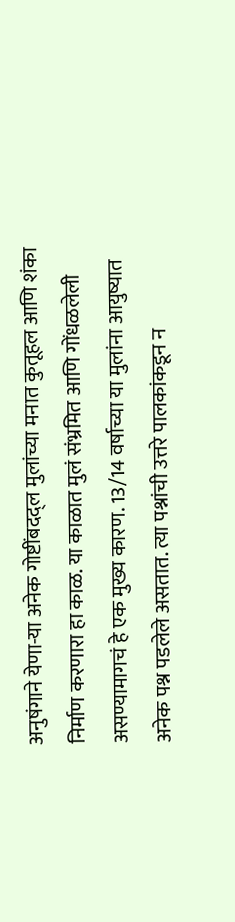अनुषंगाने येणा-या अनेक गोष्टींबदद्ल मुलांच्या मनात कुतूहल आणि शंका निर्माण करणारा हा काळ. या काळात मुलं संभ्रमित आणि गोंधळलेली असण्यामागचं हे एक मुख्य कारण. 13/14 वर्षाच्या या मुलांना आयुष्यात अनेक पश्न पडलेले असतात. त्या पश्नांची उत्तरे पालकांकडून न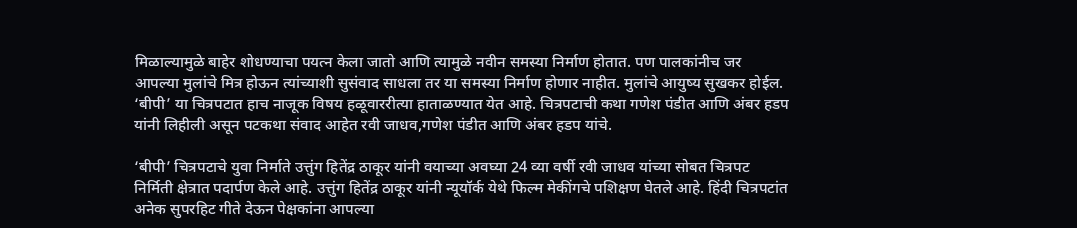मिळाल्यामुळे बाहेर शोधण्याचा पयत्न केला जातो आणि त्यामुळे नवीन समस्या निर्माण होतात. पण पालकांनीच जर आपल्या मुलांचे मित्र होऊन त्यांच्याशी सुसंवाद साधला तर या समस्या निर्माण होणार नाहीत. मुलांचे आयुष्य सुखकर होईल. ‘बीपी’ या चित्रपटात हाच नाजूक विषय हळूवाररीत्या हाताळण्यात येत आहे. चित्रपटाची कथा गणेश पंडीत आणि अंबर हडप यांनी लिहीली असून पटकथा संवाद आहेत रवी जाधव,गणेश पंडीत आणि अंबर हडप यांचे.

‘बीपी’ चित्रपटाचे युवा निर्माते उत्तुंग हितेंद्र ठाकूर यांनी वयाच्या अवघ्या 24 व्या वर्षी रवी जाधव यांच्या सोबत चित्रपट निर्मिती क्षेत्रात पदार्पण केले आहे. उत्तुंग हितेंद्र ठाकूर यांनी न्यूयॉर्क येथे फिल्म मेकींगचे पशिक्षण घेतले आहे. हिंदी चित्रपटांत अनेक सुपरहिट गीते देऊन पेक्षकांना आपल्या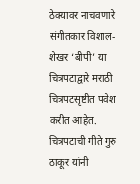ठेक्यावर नाचवणारे संगीतकार विशाल-शेखर ‘बीपी’ या चित्रपटाद्वारे मराठी चित्रपटसृष्टीत पवेश करीत आहेत. चित्रपटाची गीते गुरु ठाकूर यांनी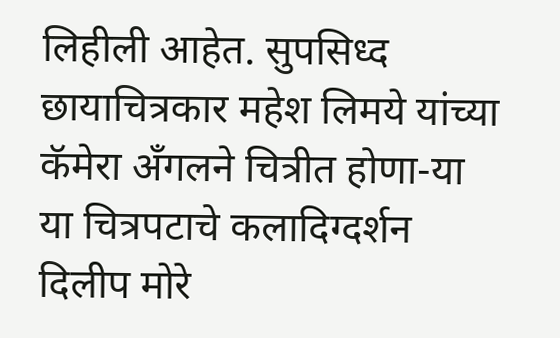लिहीली आहेत. सुपसिध्द छायाचित्रकार महेश लिमये यांच्या कॅमेरा अँगलने चित्रीत होणा-या या चित्रपटाचे कलादिग्दर्शन दिलीप मोरे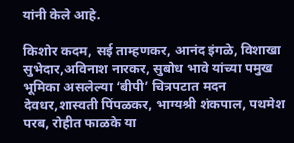यांनी केले आहे.

किशोर कदम, सई ताम्हणकर, आनंद इंगळे, विशाखा सुभेदार,अविनाश नारकर, सुबोध भावे यांच्या पमुख भूमिका असलेल्या ‘बीपी’ चित्रपटात मदन देवधर,शास्वती पिंपळकर, भाग्यश्री शंकपाल, पथमेश परब, रोहीत फाळके या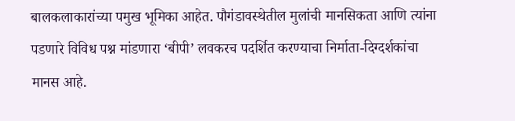बालकलाकारांच्या पमुख भूमिका आहेत. पौगंडावस्थेतील मुलांची मानसिकता आणि त्यांना पडणारे विविध पश्न मांडणारा ‘बीपी’ लवकरच पदर्शित करण्याचा निर्माता-दिग्दर्शकांचा मानस आहे.